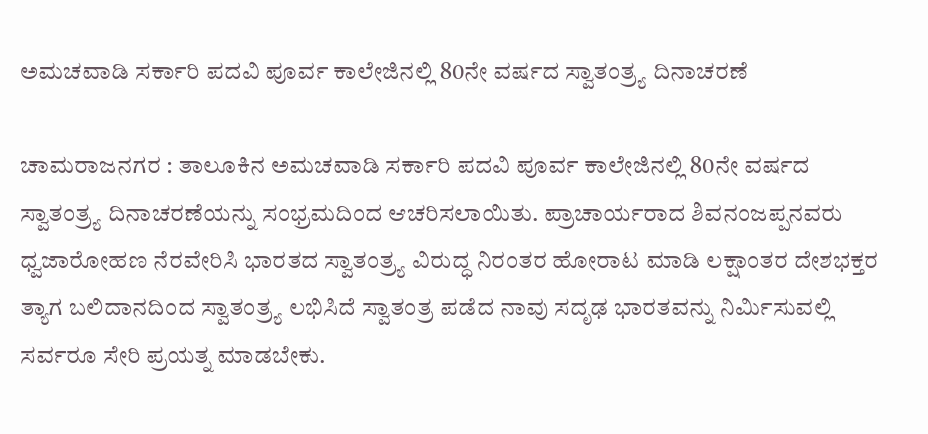ಅಮಚವಾಡಿ ಸರ್ಕಾರಿ ಪದವಿ ಪೂರ್ವ ಕಾಲೇಜಿನಲ್ಲಿ 80ನೇ ವರ್ಷದ ಸ್ವಾತಂತ್ರ್ಯ ದಿನಾಚರಣೆ

ಚಾಮರಾಜನಗರ : ತಾಲೂಕಿನ ಅಮಚವಾಡಿ ಸರ್ಕಾರಿ ಪದವಿ ಪೂರ್ವ ಕಾಲೇಜಿನಲ್ಲಿ 80ನೇ ವರ್ಷದ ಸ್ವಾತಂತ್ರ್ಯ ದಿನಾಚರಣೆಯನ್ನು ಸಂಭ್ರಮದಿಂದ ಆಚರಿಸಲಾಯಿತು. ಪ್ರಾಚಾರ್ಯರಾದ ಶಿವನಂಜಪ್ಪನವರು ಧ್ವಜಾರೋಹಣ ನೆರವೇರಿಸಿ ಭಾರತದ ಸ್ವಾತಂತ್ರ್ಯ ವಿರುದ್ಧ ನಿರಂತರ ಹೋರಾಟ ಮಾಡಿ ಲಕ್ಷಾಂತರ ದೇಶಭಕ್ತರ ತ್ಯಾಗ ಬಲಿದಾನದಿಂದ ಸ್ವಾತಂತ್ರ್ಯ ಲಭಿಸಿದೆ ಸ್ವಾತಂತ್ರ ಪಡೆದ ನಾವು ಸದೃಢ ಭಾರತವನ್ನು ನಿರ್ಮಿಸುವಲ್ಲಿ ಸರ್ವರೂ ಸೇರಿ ಪ್ರಯತ್ನ ಮಾಡಬೇಕು.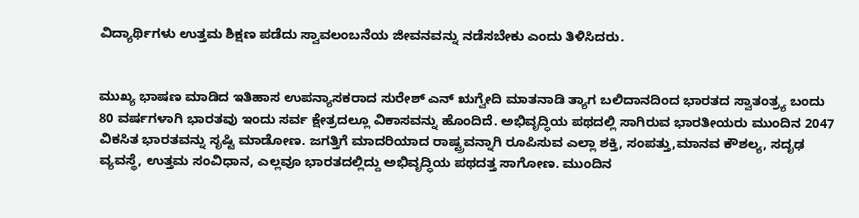ವಿದ್ಯಾರ್ಥಿಗಳು ಉತ್ತಮ ಶಿಕ್ಷಣ ಪಡೆದು ಸ್ವಾವಲಂಬನೆಯ ಜೀವನವನ್ನು ನಡೆಸಬೇಕು ಎಂದು ತಿಳಿಸಿದರು.


ಮುಖ್ಯ ಭಾಷಣ ಮಾಡಿದ ಇತಿಹಾಸ ಉಪನ್ಯಾಸಕರಾದ ಸುರೇಶ್ ಎನ್ ಋಗ್ವೇದಿ ಮಾತನಾಡಿ ತ್ಯಾಗ ಬಲಿದಾನದಿಂದ ಭಾರತದ ಸ್ವಾತಂತ್ರ್ಯ ಬಂದು 80 ವರ್ಷಗಳಾಗಿ ಭಾರತವು ಇಂದು ಸರ್ವ ಕ್ಷೇತ್ರದಲ್ಲೂ ವಿಕಾಸವನ್ನು ಹೊಂದಿದೆ. ಅಭಿವೃದ್ಧಿಯ ಪಥದಲ್ಲಿ ಸಾಗಿರುವ ಭಾರತೀಯರು ಮುಂದಿನ 2047 ವಿಕಸಿತ ಭಾರತವನ್ನು ಸೃಷ್ಟಿ ಮಾಡೋಣ. ಜಗತ್ತಿಗೆ ಮಾದರಿಯಾದ ರಾಷ್ಟ್ರವನ್ನಾಗಿ ರೂಪಿಸುವ ಎಲ್ಲಾ ಶಕ್ತಿ, ಸಂಪತ್ತು,ಮಾನವ ಕೌಶಲ್ಯ, ಸದೃಢ ವ್ಯವಸ್ಥೆ, ಉತ್ತಮ ಸಂವಿಧಾನ, ಎಲ್ಲವೂ ಭಾರತದಲ್ಲಿದ್ದು ಅಭಿವೃದ್ಧಿಯ ಪಥದತ್ತ ಸಾಗೋಣ. ಮುಂದಿನ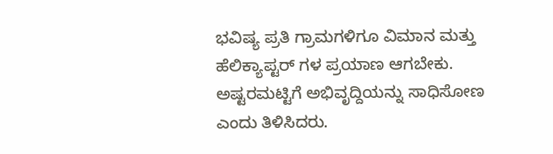ಭವಿಷ್ಯ ಪ್ರತಿ ಗ್ರಾಮಗಳಿಗೂ ವಿಮಾನ ಮತ್ತು ಹೆಲಿಕ್ಯಾಪ್ಟರ್ ಗಳ ಪ್ರಯಾಣ ಆಗಬೇಕು. ಅಷ್ಟರಮಟ್ಟಿಗೆ ಅಭಿವೃದ್ದಿಯನ್ನು ಸಾಧಿಸೋಣ ಎಂದು ತಿಳಿಸಿದರು.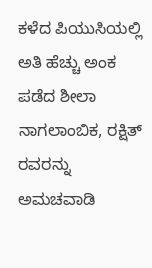ಕಳೆದ ಪಿಯುಸಿಯಲ್ಲಿ ಅತಿ ಹೆಚ್ಚು ಅಂಕ ಪಡೆದ ಶೀಲಾ ನಾಗಲಾಂಬಿಕ, ರಕ್ಷಿತ್ ರವರನ್ನು ಅಮಚವಾಡಿ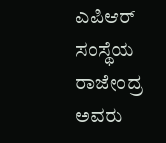ಎಪಿಆರ್ ಸಂಸ್ಥೆಯ ರಾಜೇಂದ್ರ ಅವರು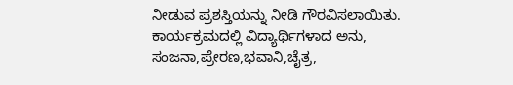ನೀಡುವ ಪ್ರಶಸ್ತಿಯನ್ನು ನೀಡಿ ಗೌರವಿಸಲಾಯಿತು.
ಕಾರ್ಯಕ್ರಮದಲ್ಲಿ ವಿದ್ಯಾರ್ಥಿಗಳಾದ ಅನು, ಸಂಜನಾ,ಪ್ರೇರಣ,ಭವಾನಿ,ಚೈತ್ರ,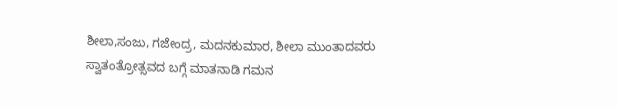ಶೀಲಾ,ಸಂಜು, ಗಜೇಂದ್ರ, ಮದನಕುಮಾರ, ಶೀಲಾ ಮುಂತಾದವರು ಸ್ವಾತಂತ್ರೋತ್ಸವದ ಬಗ್ಗೆ ಮಾತನಾಡಿ ಗಮನ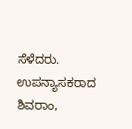ಸೆಳೆದರು.
ಉಪನ್ಯಾಸಕರಾದ ಶಿವರಾಂ,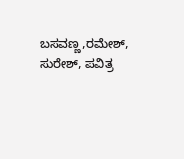ಬಸವಣ್ಣ,ರಮೇಶ್, ಸುರೇಶ್, ಪವಿತ್ರ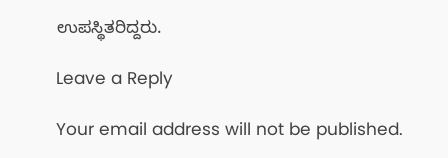ಉಪಸ್ಥಿತರಿದ್ದರು.

Leave a Reply

Your email address will not be published.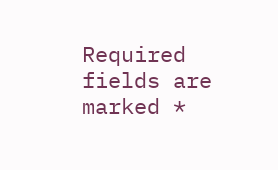Required fields are marked *